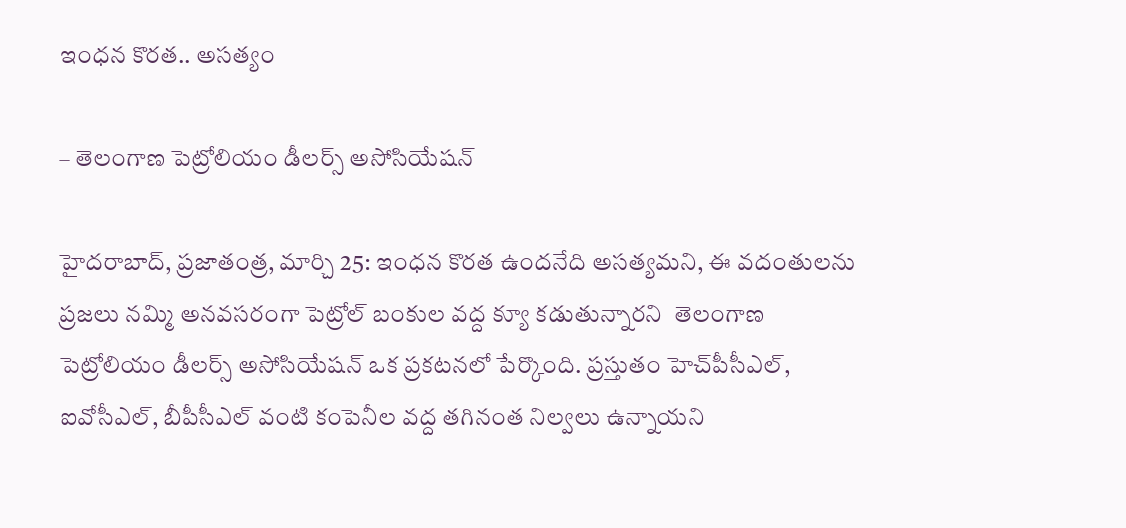ఇంధన కొరత.. అసత్యం

– తెలంగాణ పెట్రోలియం డీలర్స్ అసోసియేషన్

హైదరాబాద్, ప్రజాతంత్ర, మార్చి 25: ఇంధన కొరత ఉందనేది అసత్యమని, ఈ వదంతులను ప్రజలు నమ్మి అనవసరంగా పెట్రోల్ బంకుల వద్ద క్యూ కడుతున్నారని  తెలంగాణ పెట్రోలియం డీలర్స్ అసోసియేషన్ ఒక ప్రకటనలో పేర్కొంది. ప్రస్తుతం హెచ్‌పీసీఎల్, ఐవోసీఎల్, బీపీసీఎల్ వంటి కంపెనీల వద్ద తగినంత నిల్వలు ఉన్నాయని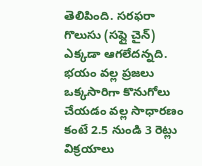తెలిపింది. సరఫరా గొలుసు (సప్లై చైన్) ఎక్కడా ఆగలేదన్నది. భయం వల్ల ప్రజలు ఒక్కసారిగా కొనుగోలు చేయడం వల్ల సాధారణం కంటే 2.5 నుండి 3 రెట్లు విక్రయాలు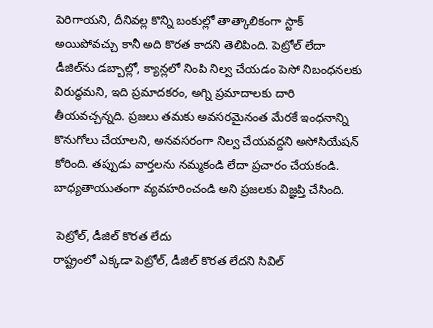పెరిగాయని, దీనివల్ల కొన్ని బంకుల్లో తాత్కాలికంగా స్టాక్ అయిపోవచ్చు కానీ అది కొరత కాదని తెలిపింది. పెట్రోల్ లేదా డీజిల్‌ను డబ్బాల్లో, క్యాన్లలో నింపి నిల్వ చేయడం పెసో నిబంధనలకు విరుద్ధమని, ఇది ప్రమాదకరం, అగ్ని ప్రమాదాలకు దారి తీయవచ్చన్నది. ప్రజలు తమకు అవసరమైనంత మేరకే ఇంధనాన్ని కొనుగోలు చేయాలని, అనవసరంగా నిల్వ చేయవద్దని అసోసియేషన్ కోరింది. తప్పుడు వార్తలను నమ్మకండి లేదా ప్రచారం చేయకండి. బాధ్యతాయుతంగా వ్యవహరించండి అని ప్రజలకు విజ్ఞప్తి చేసింది.

 పెట్రోల్, డీజిల్ కొరత లేదు
రాష్ట్రంలో ఎక్కడా పెట్రోల్, డీజిల్ కొరత లేదని సివిల్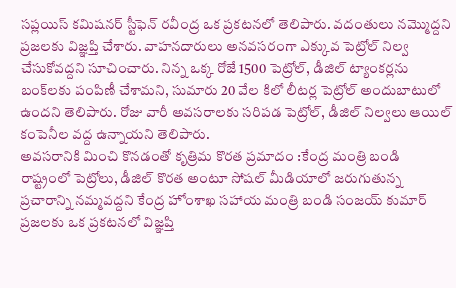సప్లయిస్ కమిషనర్ స్టీఫెన్ రవీంద్ర ఒక ప్రకటనలో తెలిపారు. వదంతులు నమ్మొద్దని ప్రజలకు విజ్ఞప్తి చేశారు. వాహనదారులు అనవసరంగా ఎక్కువ పెట్రోల్ నిల్వ చేసుకోవద్దని సూచించారు. నిన్న ఒక్క రోజే 1500 పెట్రోల్, డీజిల్ ట్యాంకర్లను బంక్‌లకు పంపిణీ చేశామని, సుమారు 20 వేల కిలో లీటర్ల పెట్రోల్ అందుబాటులో ఉందని తెలిపారు. రోజు వారీ అవసరాలకు సరిపడ పెట్రోల్, డీజిల్ నిల్వలు ఆయిల్ కంపెనీల వద్ద ఉన్నాయని తెలిపారు.
అవసరానికి మించి కొనడంతో కృత్రిమ కొరత ప్రమాదం :కేంద్ర మంత్రి బండి
రాష్ట్రంలో పెట్రోలు, డీజిల్ కొరత అంటూ సోషల్ మీడియాలో జరుగుతున్న ప్ర‌చారాన్ని నమ్మవద్దని కేంద్ర హోంశాఖ సహాయ మంత్రి బండి సంజయ్ కుమార్ ప్రజలకు ఒక ప్రకటనలో విజ్ఞప్తి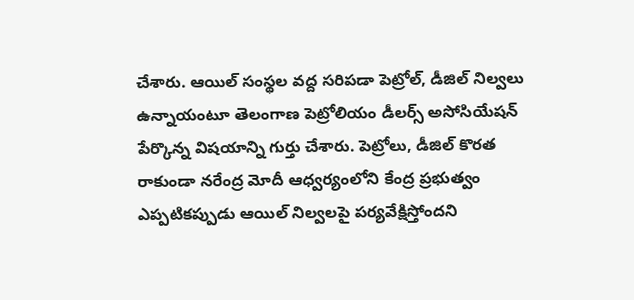చేశారు. ఆయిల్ సంస్థల వద్ద సరిపడా పెట్రోల్, డీజిల్ నిల్వలు ఉన్నాయంటూ తెలంగాణ పెట్రోలియం డీలర్స్ అసోసియేషన్ పేర్కొన్న విషయాన్ని గుర్తు చేశారు. పెట్రోలు, డీజిల్ కొరత రాకుండా నరేంద్ర మోదీ ఆధ్వర్యంలోని కేంద్ర ప్రభుత్వం ఎప్పటికప్పుడు ఆయిల్ నిల్వలపై పర్యవేక్షిస్తోందని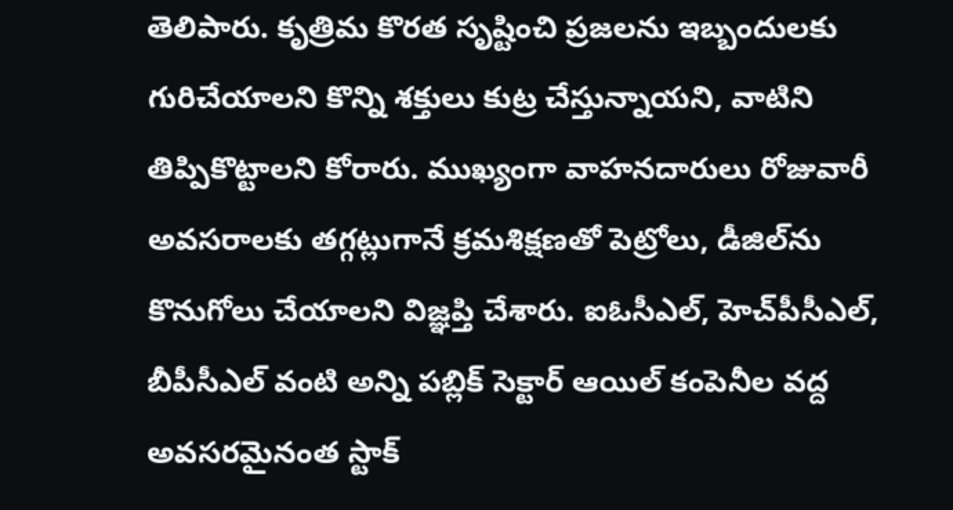తెలిపారు. కృత్రిమ కొరత సృష్టించి ప్రజలను ఇబ్బందులకు గురిచేయాలని కొన్ని శక్తులు కుట్ర చేస్తున్నాయని, వాటిని తిప్పికొట్టాలని కోరారు. ముఖ్యంగా వాహనదారులు రోజువారీ అవసరాలకు తగ్గట్లుగానే క్రమశిక్షణతో పెట్రోలు, డీజిల్‌ను కొనుగోలు చేయాలని విజ్ఞప్తి చేశారు. ఐఓసీఎల్, హెచ్‌పీసీఎల్, బీపీసీఎల్ వంటి అన్ని పబ్లిక్ సెక్టార్ ఆయిల్ కంపెనీల వద్ద అవసరమైనంత స్టాక్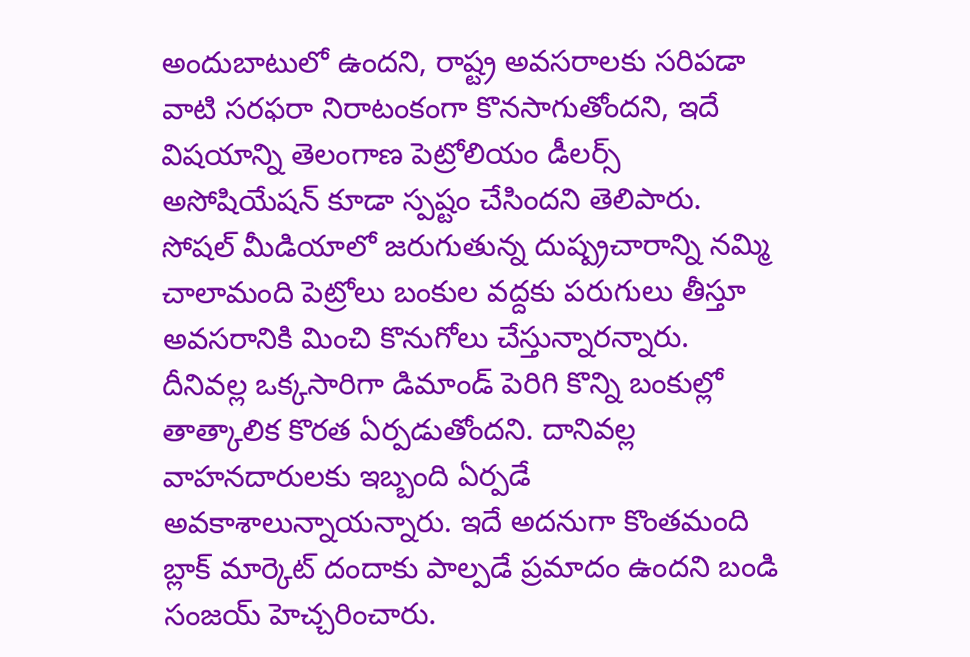అందుబాటులో ఉందని, రాష్ట్ర అవసరాలకు సరిపడా వాటి సరఫరా నిరాటంకంగా కొనసాగుతోందని, ఇదే విషయాన్ని తెలంగాణ పెట్రోలియం డీలర్స్ అసోషియేషన్ కూడా స్పష్టం చేసిందని తెలిపారు. సోషల్ మీడియాలో జరుగుతున్న దుష్ప్రచారాన్ని నమ్మి చాలామంది పెట్రోలు బంకుల వద్దకు పరుగులు తీస్తూ అవసరానికి మించి కొనుగోలు చేస్తున్నారన్నారు. దీనివల్ల ఒక్కసారిగా డిమాండ్ పెరిగి కొన్ని బంకుల్లో తాత్కాలిక కొరత ఏర్పడుతోందని. దానివల్ల వాహనదారులకు ఇబ్బంది ఏర్పడే అవకాశాలున్నాయన్నారు. ఇదే అదనుగా కొంతమంది బ్లాక్ మార్కెట్ దందాకు పాల్పడే ప్రమాదం ఉందని బండి సంజయ్ హెచ్చ‌రించారు.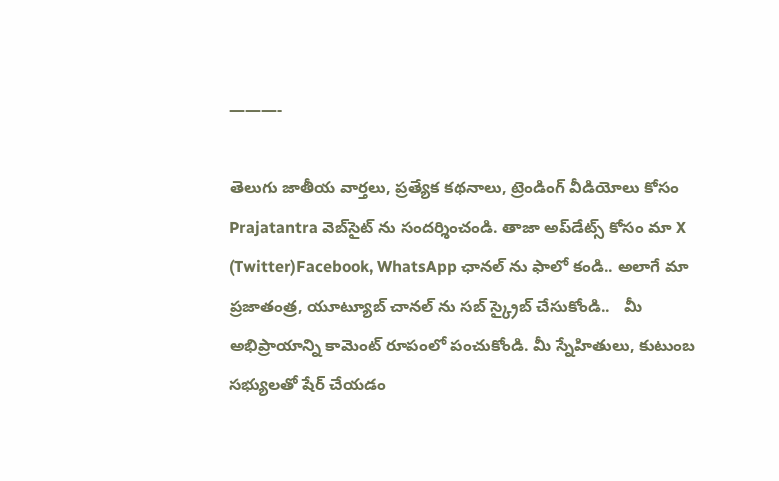———-

తెలుగు జాతీయ వార్తలు, ప్రత్యేక కథనాలు, ట్రెండింగ్ వీడియోలు కోసం Prajatantra వెబ్‌సైట్ ను సందర్శించండి. తాజా అప్‌డేట్స్ కోసం మా X (Twitter)Facebook, WhatsApp ఛానల్ ను ఫాలో కండి.. అలాగే మా ప్రజాతంత్ర, యూట్యూబ్ చానల్ ను సబ్ స్క్రైబ్ చేసుకోండి..   మీ అభిప్రాయాన్ని కామెంట్ రూపంలో పంచుకోండి. మీ స్నేహితులు, కుటుంబ సభ్యులతో షేర్ చేయడం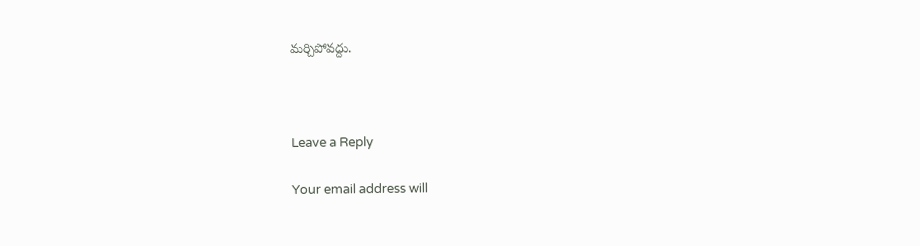మర్చిపోవద్దు.



Leave a Reply

Your email address will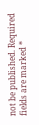not be published. Required fields are marked *